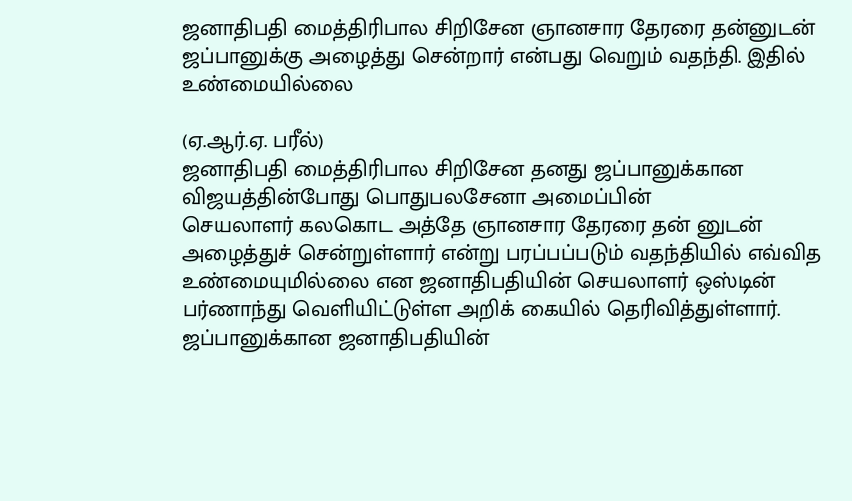ஜனாதிபதி மைத்திரிபால சிறிசேன ஞானசார தேரரை தன்னுடன் ஜப்பானுக்கு அழைத்து சென்றார் என்பது வெறும் வதந்தி. இதில் உண்மையில்லை

(ஏ.ஆர்.ஏ. பரீல்)
ஜனாதிபதி மைத்திரிபால சிறிசேன தனது ஜப்பானுக்கான விஜயத்தின்போது பொதுபலசேனா அமைப்பின்
செயலாளர் கலகொட அத்தே ஞானசார தேரரை தன் னுடன் அழைத்துச் சென்றுள்ளார் என்று பரப்பப்படும் வதந்தியில் எவ்வித உண்மையுமில்லை என ஜனாதிபதியின் செயலாளர் ஒஸ்டின் பர்ணாந்து வெளியிட்டுள்ள அறிக் கையில் தெரிவித்துள்ளார்.
ஜப்பானுக்கான ஜனாதிபதியின்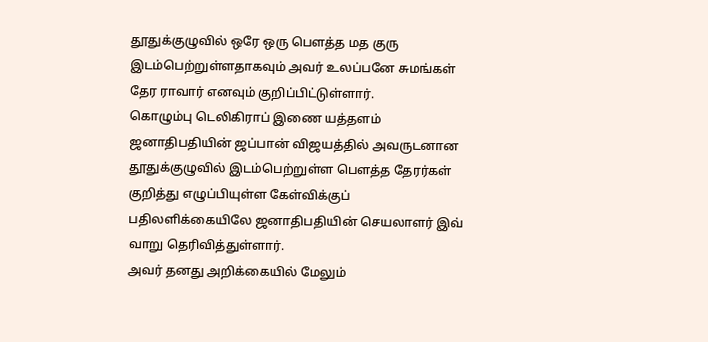தூதுக்குழுவில் ஒரே ஒரு பௌத்த மத குரு இடம்பெற்றுள்ளதாகவும் அவர் உலப்பனே சுமங்கள் தேர ராவார் எனவும் குறிப்பிட்டுள்ளார்.
கொழும்பு டெலிகிராப் இணை யத்தளம் ஜனாதிபதியின் ஜப்பான் விஜயத்தில் அவருடனான தூதுக்குழுவில் இடம்பெற்றுள்ள பௌத்த தேரர்கள் குறித்து எழுப்பியுள்ள கேள்விக்குப் பதிலளிக்கையிலே ஜனாதிபதியின் செயலாளர் இவ் வாறு தெரிவித்துள்ளார்.
அவர் தனது அறிக்கையில் மேலும்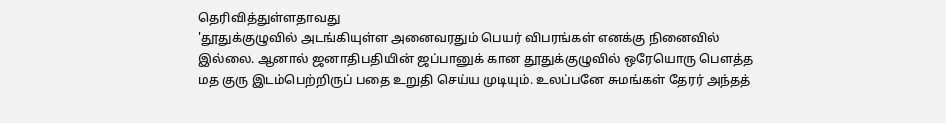தெரிவித்துள்ளதாவது
'தூதுக்குழுவில் அடங்கியுள்ள அனைவரதும் பெயர் விபரங்கள் எனக்கு நினைவில் இல்லை. ஆனால் ஜனாதிபதியின் ஜப்பானுக் கான தூதுக்குழுவில் ஒரேயொரு பௌத்த மத குரு இடம்பெற்றிருப் பதை உறுதி செய்ய முடியும். உலப்பனே சுமங்கள் தேரர் அந்தத்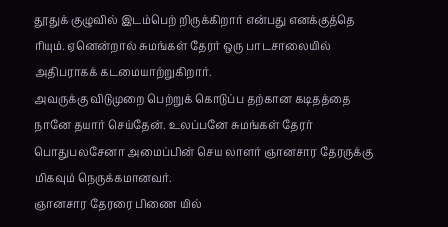தூதுக் குழுவில் இடம்பெற் றிருக்கிறார் என்பது எனக்குத்தெ ரியும். ஏனென்றால் சுமங்கள் தேரர் ஒரு பாடசாலையில் அதிபராகக் கடமையாற்றுகிறார்.
அவருக்கு விடுமுறை பெற்றுக் கொடுப்ப தற்கான கடிதத்தை நானே தயார் செய்தேன். உலப்பனே சுமங்கள் தேரர் பொதுபலசேனா அமைப்பின் செய லாளர் ஞானசார தேரருக்கு மிகவும் நெருக்கமானவர்.
ஞானசார தேரரை பிணை யில்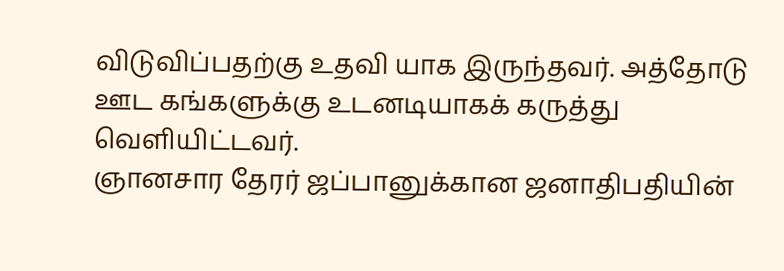விடுவிப்பதற்கு உதவி யாக இருந்தவர். அத்தோடு ஊட கங்களுக்கு உடனடியாகக் கருத்து வெளியிட்டவர்.
ஞானசார தேரர் ஜப்பானுக்கான ஜனாதிபதியின்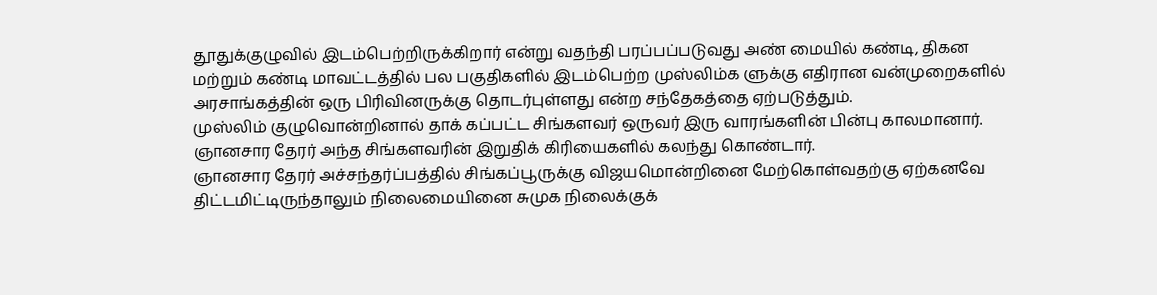தூதுக்குழுவில் இடம்பெற்றிருக்கிறார் என்று வதந்தி பரப்பப்படுவது அண் மையில் கண்டி, திகன மற்றும் கண்டி மாவட்டத்தில் பல பகுதிகளில் இடம்பெற்ற முஸ்லிம்க ளுக்கு எதிரான வன்முறைகளில் அரசாங்கத்தின் ஒரு பிரிவினருக்கு தொடர்புள்ளது என்ற சந்தேகத்தை ஏற்படுத்தும்.
முஸ்லிம் குழுவொன்றினால் தாக் கப்பட்ட சிங்களவர் ஒருவர் இரு வாரங்களின் பின்பு காலமானார். ஞானசார தேரர் அந்த சிங்களவரின் இறுதிக் கிரியைகளில் கலந்து கொண்டார்.
ஞானசார தேரர் அச்சந்தர்ப்பத்தில் சிங்கப்பூருக்கு விஜயமொன்றினை மேற்கொள்வதற்கு ஏற்கனவே திட்டமிட்டிருந்தாலும் நிலைமையினை சுமுக நிலைக்குக்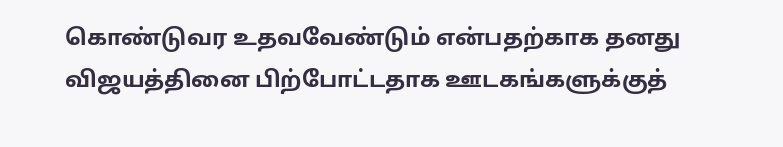கொண்டுவர உதவவேண்டும் என்பதற்காக தனது விஜயத்தினை பிற்போட்டதாக ஊடகங்களுக்குத்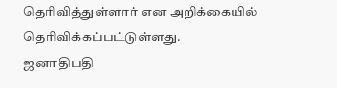தெரிவித்துள்ளார் என அறிக்கையில் தெரிவிக்கப்பட்டுள்ளது.
ஜனாதிபதி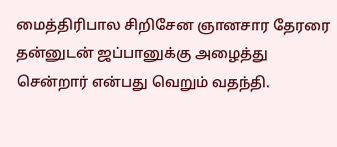மைத்திரிபால சிறிசேன ஞானசார தேரரை தன்னுடன் ஜப்பானுக்கு அழைத்து சென்றார் என்பது வெறும் வதந்தி.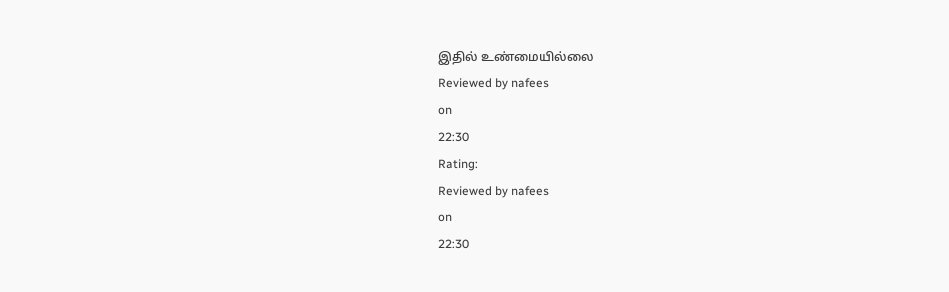இதில் உண்மையில்லை
Reviewed by nafees
on
22:30
Rating:
Reviewed by nafees
on
22:30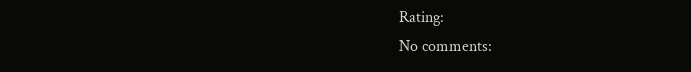Rating:
No comments: